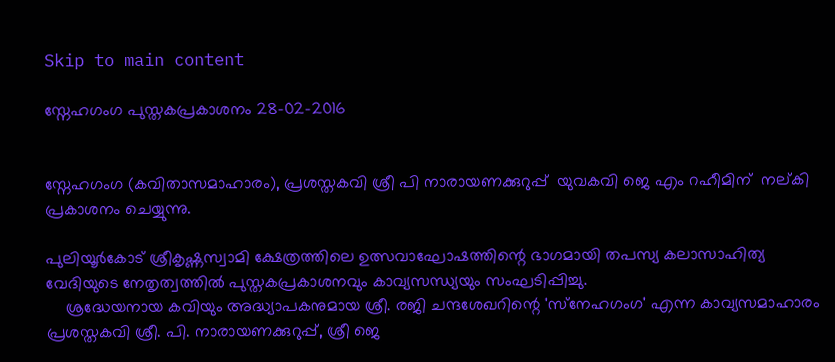Skip to main content

സ്നേഹഗംഗ പുസ്തകപ്രകാശനം 28-02-2016


സ്നേഹഗംഗ (കവിതാസമാഹാരം), പ്രശസ്തകവി ശ്രീ പി നാരായണക്കുറുപ്പ്  യുവകവി ജെ എം റഹീമിന്  നല്കി പ്രകാശനം ചെയ്യുന്നു.

പുലിയൂര്‍കോട് ശ്രീകൃഷ്ണസ്വാമി ക്ഷേത്രത്തിലെ ഉത്സവാഘോഷത്തിന്റെ ഭാഗമായി തപസ്യ കലാസാഹിത്യ വേദിയുടെ നേതൃത്വത്തില്‍ പുസ്തകപ്രകാശനവും കാവ്യസന്ധ്യയും സംഘടിപ്പിച്ചു.
    ശ്രദ്ധേയനായ കവിയും അദ്ധ്യാപകനുമായ ശ്രീ. രജി ചന്ദശേഖറിന്റെ 'സ്‌നേഹഗംഗ' എന്ന കാവ്യസമാഹാരം പ്രശസ്തകവി ശ്രീ. പി. നാരായണക്കുറുപ്പ്, ശ്രീ ജെ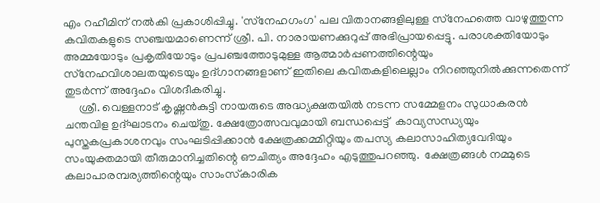എം റഹീമിന് നല്‍കി പ്രകാശിപ്പിച്ചു. 'സ്‌നേഹഗംഗ' പല വിതാനങ്ങളിലുള്ള സ്‌നേഹത്തെ വാഴുത്തുന്ന കവിതകളുടെ സഞ്ചയമാണെന്ന് ശ്രീ. പി. നാരായണക്കുറുപ്പ് അഭിപ്രായപ്പെട്ടു. പരാശക്തിയോടും അമ്മയോടും പ്രകൃതിയോടും പ്രപഞ്ചത്തോടുമുള്ള ആത്മാര്‍പ്പണത്തിന്റെയും സ്‌നേഹവിശാലതയുടെയും ഉദ്ഗാനങ്ങളാണ് ഇതിലെ കവിതകളിലെല്ലാം നിറഞ്ഞുനില്‍ക്കുന്നതെന്ന് തുടര്‍ന്ന് അദ്ദേഹം വിശദീകരിച്ചു.
     ശ്രീ. വെള്ളനാട് കൃഷ്ണന്‍കുട്ടി നായരുടെ അദ്ധ്യക്ഷതയില്‍ നടന്ന സമ്മേളനം സുധാകരന്‍ ചന്തവിള ഉദ്ഘാടനം ചെയ്തു. ക്ഷേത്രോത്സവവുമായി ബന്ധപ്പെട്ട്  കാവ്യസന്ധ്യയും പുസ്തകപ്രകാശനവും സംഘടിപ്പിക്കാന്‍ ക്ഷേത്രക്കമ്മിറ്റിയും തപസ്യ കലാസാഹിത്യവേദിയും സംയുക്തമായി തീരുമാനിച്ചതിന്റെ ഔചിത്യം അദ്ദേഹം എടുത്തുപറഞ്ഞു.  ക്ഷേത്രങ്ങള്‍ നമ്മുടെ കലാപാരമ്പര്യത്തിന്റെയും സാംസ്‌കാരിക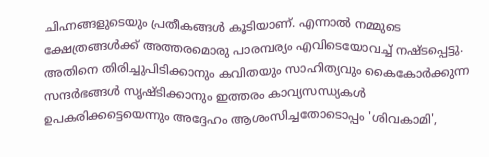ചിഹ്നങ്ങളുടെയും പ്രതീകങ്ങള്‍ കൂടിയാണ്. എന്നാല്‍ നമ്മുടെ ക്ഷേത്രങ്ങള്‍ക്ക് അത്തരമൊരു പാരമ്പര്യം എവിടെയോവച്ച് നഷ്ടപ്പെട്ടു. അതിനെ തിരിച്ചുപിടിക്കാനും കവിതയും സാഹിത്യവും കൈകോര്‍ക്കുന്ന സന്ദര്‍ഭങ്ങള്‍ സൃഷ്ടിക്കാനും ഇത്തരം കാവ്യസന്ധ്യകള്‍ ഉപകരിക്കട്ടെയെന്നും അദ്ദേഹം ആശംസിച്ചതോടൊപ്പം 'ശിവകാമി',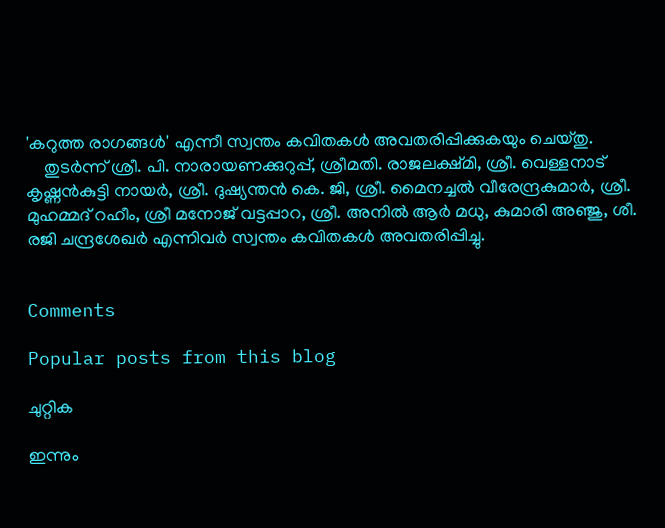'കറുത്ത രാഗങ്ങള്‍' എന്നീ സ്വന്തം കവിതകള്‍ അവതരിപ്പിക്കുകയും ചെയ്തു.
    തുടര്‍ന്ന് ശ്രീ. പി. നാരായണക്കുറുപ്പ്, ശ്രീമതി. രാജലക്ഷ്മി, ശ്രീ. വെള്ളനാട് കൃഷ്ണന്‍കുട്ടി നായര്‍, ശ്രീ. ദുഷ്യന്തന്‍ കെ. ജി, ശ്രീ. മൈനച്ചല്‍ വീരേന്ദ്രകുമാര്‍, ശ്രീ. മുഹമ്മദ് റഹീം, ശ്രീ മനോജ് വട്ടപ്പാറ, ശ്രീ. അനില്‍ ആര്‍ മധു, കുമാരി അഞ്ജു, ശീ. രജി ചന്ദ്രശേഖര്‍ എന്നിവര്‍ സ്വന്തം കവിതകള്‍ അവതരിപ്പിച്ചു.


Comments

Popular posts from this blog

ചുറ്റിക

ഇന്നും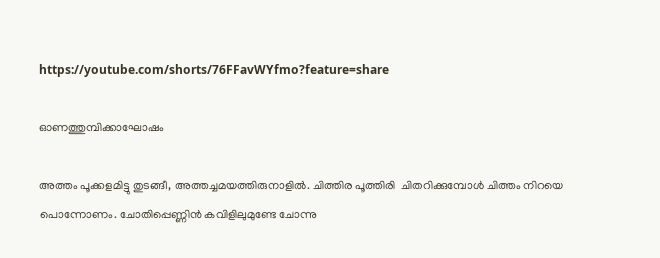https://youtube.com/shorts/76FFavWYfmo?feature=share

ഓണത്തുമ്പിക്കാഘോഷം

അത്തം പൂക്കളമിട്ടു തുടങ്ങീ, അത്തച്ചമയത്തിരുനാളിൽ. ചിത്തിര പൂത്തിരി  ചിതറിക്കുമ്പോൾ ചിത്തം നിറയെ പൊന്നോണം. ചോതിപ്പെണ്ണിൻ കവിളിലുമുണ്ടേ ചോന്നു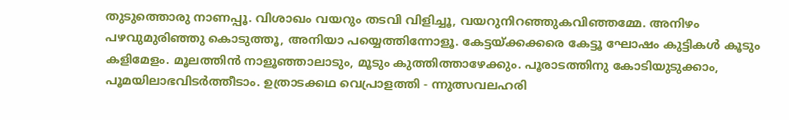തുടുത്തൊരു നാണപ്പൂ. വിശാഖം വയറും തടവി വിളിച്ചൂ, വയറുനിറഞ്ഞുകവിഞ്ഞമ്മേ. അനിഴം പഴവുമുരിഞ്ഞു കൊടുത്തൂ, അനിയാ പയ്യെത്തിന്നോളൂ. കേട്ടയ്ക്കക്കരെ കേട്ടൂ ഘോഷം കുട്ടികൾ കൂടും കളിമേളം. മൂലത്തിൻ നാളൂഞ്ഞാലാടും, മൂടും കുത്തിത്താഴേക്കും. പൂരാടത്തിനു കോടിയുടുക്കാം, പൂമയിലാഭവിടർത്തീടാം. ഉത്രാടക്കഥ വെപ്രാളത്തി - ന്നുത്സവലഹരി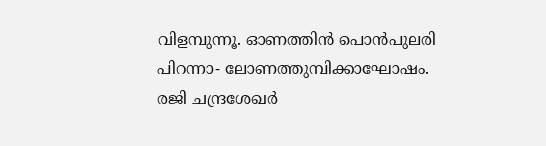വിളമ്പുന്നൂ. ഓണത്തിൻ പൊൻപുലരി പിറന്നാ- ലോണത്തുമ്പിക്കാഘോഷം. രജി ചന്ദ്രശേഖർ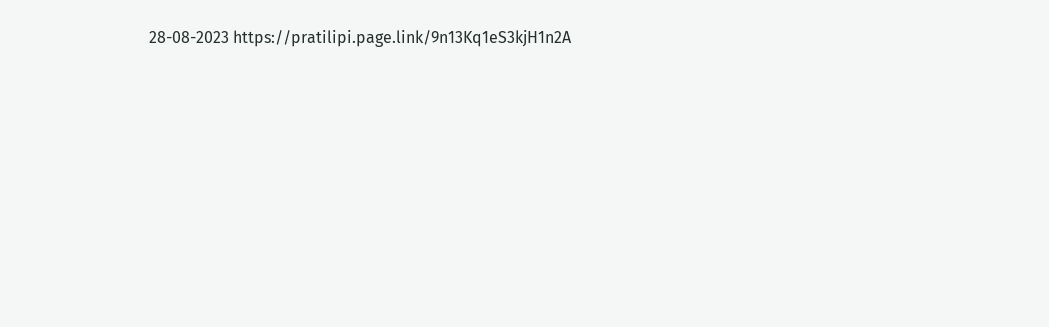28-08-2023 https://pratilipi.page.link/9n13Kq1eS3kjH1n2A